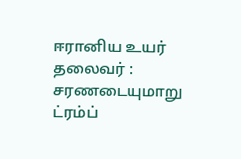ஈரானிய உயர் தலைவர் : சரணடையுமாறு ட்ரம்ப்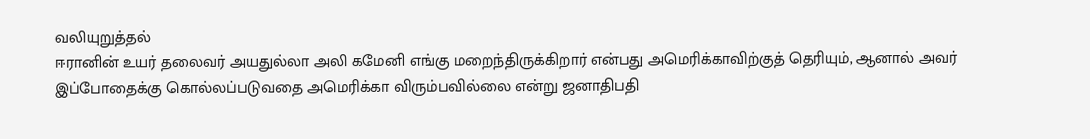வலியுறுத்தல்
ஈரானின் உயர் தலைவர் அயதுல்லா அலி கமேனி எங்கு மறைந்திருக்கிறார் என்பது அமெரிக்காவிற்குத் தெரியும், ஆனால் அவர் இப்போதைக்கு கொல்லப்படுவதை அமெரிக்கா விரும்பவில்லை என்று ஜனாதிபதி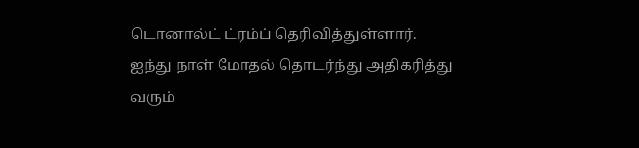டொனால்ட் ட்ரம்ப் தெரிவித்துள்ளார்.
ஐந்து நாள் மோதல் தொடர்ந்து அதிகரித்து வரும்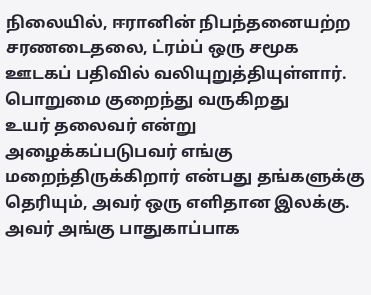நிலையில், ஈரானின் நிபந்தனையற்ற சரணடைதலை, ட்ரம்ப் ஒரு சமூக ஊடகப் பதிவில் வலியுறுத்தியுள்ளார்.
பொறுமை குறைந்து வருகிறது
உயர் தலைவர் என்று அழைக்கப்படுபவர் எங்கு மறைந்திருக்கிறார் என்பது தங்களுக்கு தெரியும், அவர் ஒரு எளிதான இலக்கு. அவர் அங்கு பாதுகாப்பாக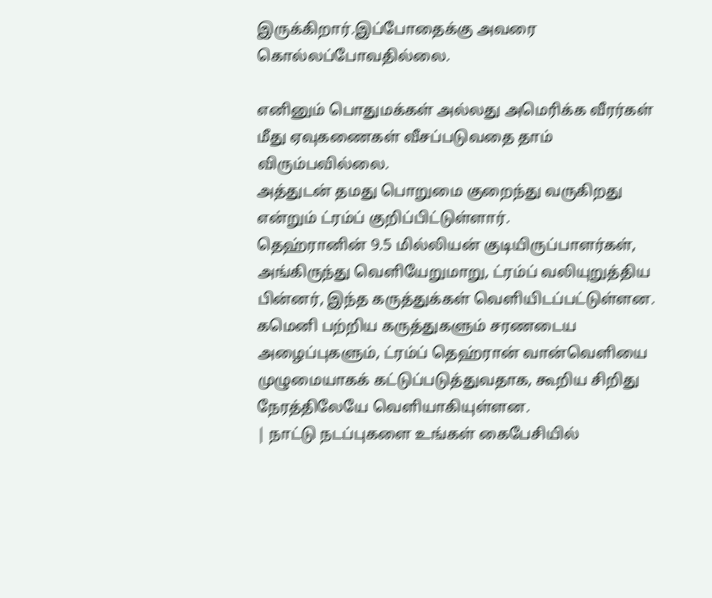இருக்கிறார்.இப்போதைக்கு அவரை கொல்லப்போவதில்லை.

எனினும் பொதுமக்கள் அல்லது அமெரிக்க வீரர்கள் மீது ஏவுகணைகள் வீசப்படுவதை தாம் விரும்பவில்லை.
அத்துடன் தமது பொறுமை குறைந்து வருகிறது என்றும் ட்ரம்ப் குறிப்பிட்டுள்ளார்.
தெஹ்ரானின் 9.5 மில்லியன் குடியிருப்பாளர்கள், அங்கிருந்து வெளியேறுமாறு, ட்ரம்ப் வலியுறுத்திய பின்னர், இந்த கருத்துக்கள் வெளியிடப்பட்டுள்ளன.
கமெனி பற்றிய கருத்துகளும் சரணடைய அழைப்புகளும், ட்ரம்ப் தெஹ்ரான் வான்வெளியை முழுமையாகக் கட்டுப்படுத்துவதாக, கூறிய சிறிது நேரத்திலேயே வெளியாகியுள்ளன.
| நாட்டு நடப்புகளை உங்கள் கைபேசியில்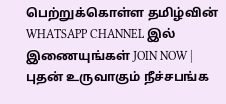பெற்றுக்கொள்ள தமிழ்வின் WHATSAPP CHANNEL இல் இணையுங்கள் JOIN NOW |
புதன் உருவாகும் நீச்சபங்க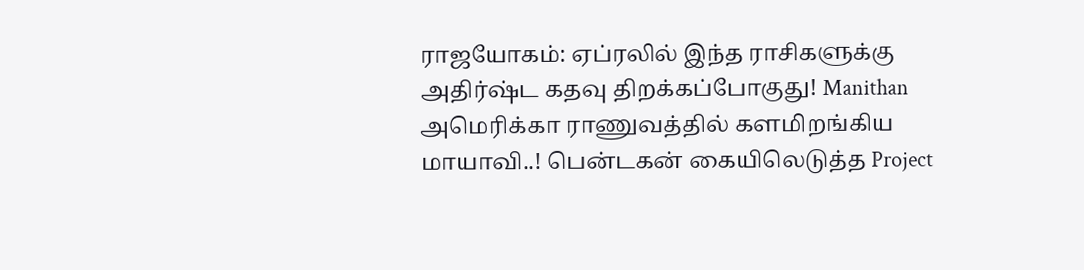ராஜயோகம்: ஏப்ரலில் இந்த ராசிகளுக்கு அதிர்ஷ்ட கதவு திறக்கப்போகுது! Manithan
அமெரிக்கா ராணுவத்தில் களமிறங்கிய மாயாவி..! பென்டகன் கையிலெடுத்த Project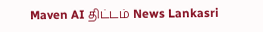Maven AI திட்டம் News Lankasri